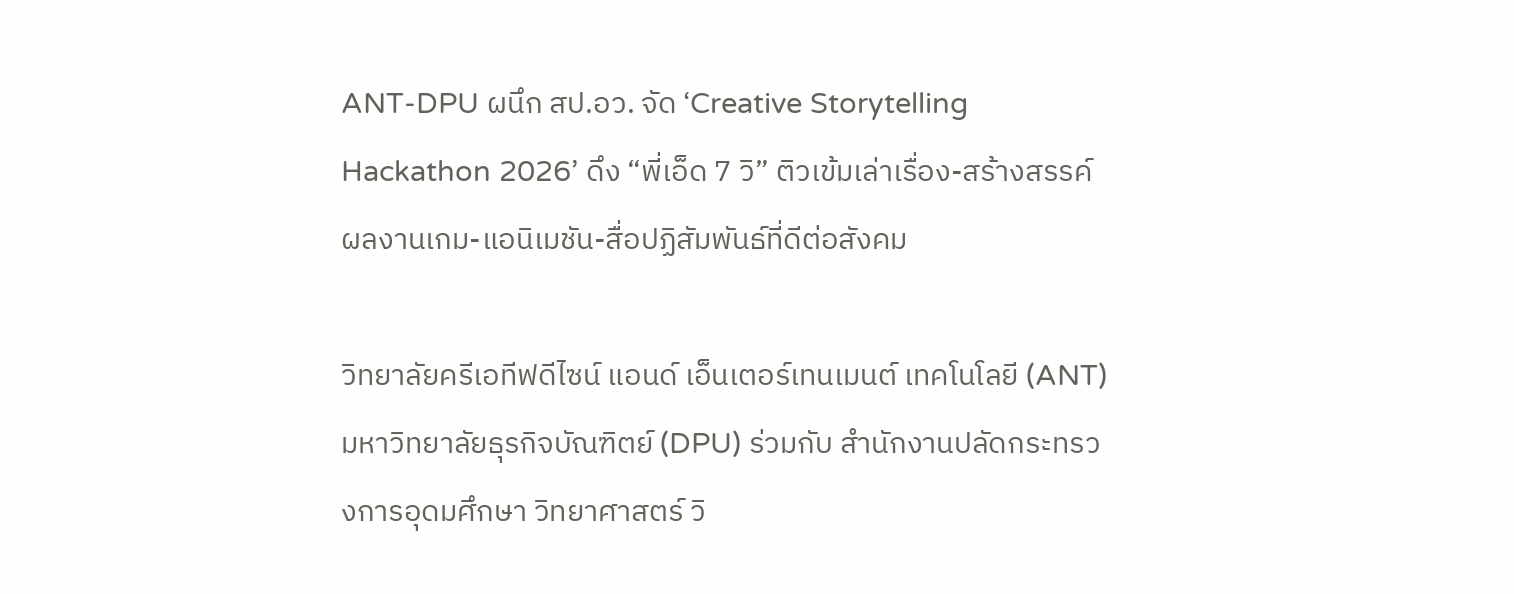ANT-DPU ผนึก สป.อว. จัด ‘Creative Storytelling Hackathon 2026’ ดึง “พี่เอ็ด 7 วิ” ติวเข้มเล่าเรื่อง-สร้างสรรค์ผลงานเกม-แอนิเมชัน-สื่อปฏิสัมพันธ์ที่ดีต่อสังคม

วิทยาลัยครีเอทีฟดีไซน์ แอนด์ เอ็นเตอร์เทนเมนต์ เทคโนโลยี (ANT) มหาวิทยาลัยธุรกิจบัณฑิตย์ (DPU) ร่วมกับ สำนักงานปลัดกระทรวงการอุดมศึกษา วิทยาศาสตร์ วิ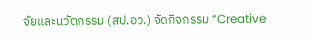จัยและนวัตกรรม (สป.อว.) จัดกิจกรรม “Creative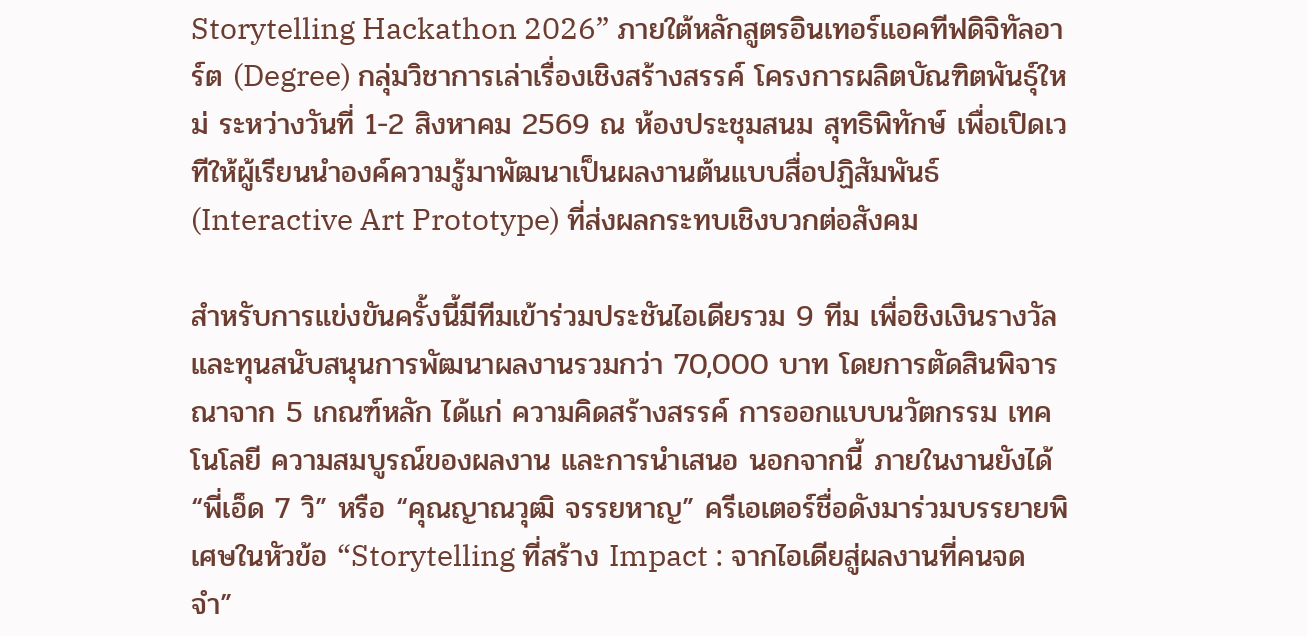Storytelling Hackathon 2026” ภายใต้หลักสูตรอินเทอร์แอคทีฟดิจิทัลอาร์ต (Degree) กลุ่มวิชาการเล่าเรื่องเชิงสร้างสรรค์ โครงการผลิตบัณฑิตพันธุ์ใหม่ ระหว่างวันที่ 1-2 สิงหาคม 2569 ณ ห้องประชุมสนม สุทธิพิทักษ์ เพื่อเปิดเวทีให้ผู้เรียนนำองค์ความรู้มาพัฒนาเป็นผลงานต้นแบบสื่อปฏิสัมพันธ์ (Interactive Art Prototype) ที่ส่งผลกระทบเชิงบวกต่อสังคม

สำหรับการแข่งขันครั้งนี้มีทีมเข้าร่วมประชันไอเดียรวม 9 ทีม เพื่อชิงเงินรางวัลและทุนสนับสนุนการพัฒนาผลงานรวมกว่า 70,000 บาท โดยการตัดสินพิจารณาจาก 5 เกณฑ์หลัก ได้แก่ ความคิดสร้างสรรค์ การออกแบบนวัตกรรม เทคโนโลยี ความสมบูรณ์ของผลงาน และการนำเสนอ นอกจากนี้ ภายในงานยังได้ “พี่เอ็ด 7 วิ” หรือ “คุณญาณวุฒิ จรรยหาญ” ครีเอเตอร์ชื่อดังมาร่วมบรรยายพิเศษในหัวข้อ “Storytelling ที่สร้าง Impact : จากไอเดียสู่ผลงานที่คนจดจำ”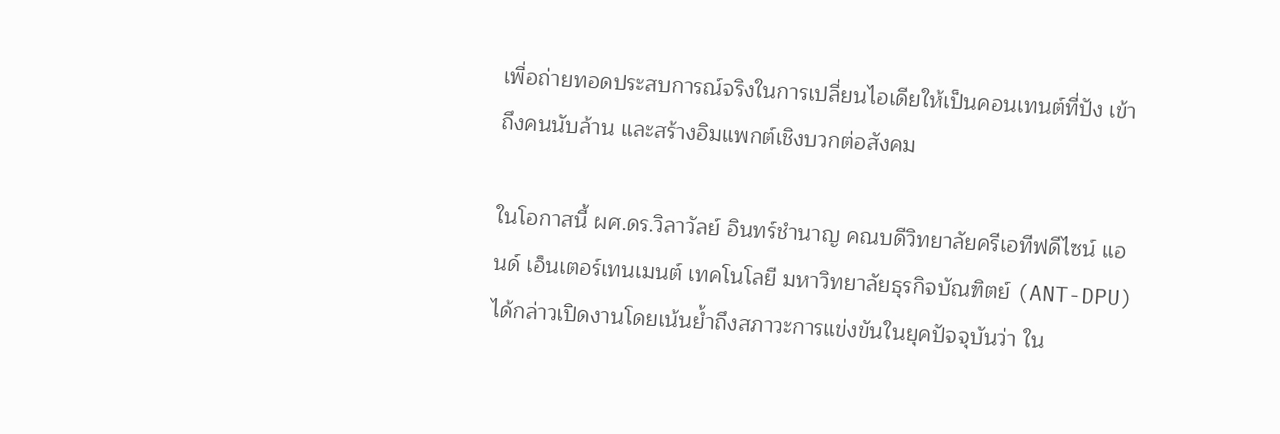เพื่อถ่ายทอดประสบการณ์จริงในการเปลี่ยนไอเดียให้เป็นคอนเทนต์ที่ปัง เข้าถึงคนนับล้าน และสร้างอิมแพกต์เชิงบวกต่อสังคม

ในโอกาสนี้ ผศ.ดร.วิลาวัลย์ อินทร์ชำนาญ คณบดีวิทยาลัยครีเอทีฟดีไซน์ แอนด์ เอ็นเตอร์เทนเมนต์ เทคโนโลยี มหาวิทยาลัยธุรกิจบัณฑิตย์ (ANT-DPU) ได้กล่าวเปิดงานโดยเน้นย้ำถึงสภาวะการแข่งขันในยุคปัจจุบันว่า ใน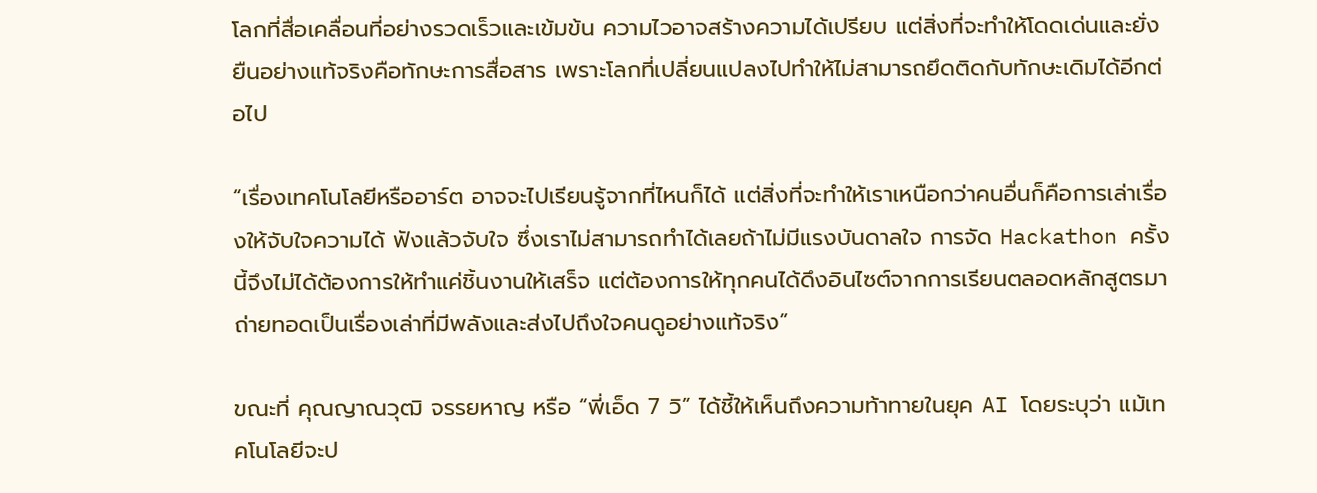โลกที่สื่อเคลื่อนที่อย่างรวดเร็วและเข้มข้น ความไวอาจสร้างความได้เปรียบ แต่สิ่งที่จะทำให้โดดเด่นและยั่งยืนอย่างแท้จริงคือทักษะการสื่อสาร เพราะโลกที่เปลี่ยนแปลงไปทำให้ไม่สามารถยึดติดกับทักษะเดิมได้อีกต่อไป

“เรื่องเทคโนโลยีหรืออาร์ต อาจจะไปเรียนรู้จากที่ไหนก็ได้ แต่สิ่งที่จะทำให้เราเหนือกว่าคนอื่นก็คือการเล่าเรื่องให้จับใจความได้ ฟังแล้วจับใจ ซึ่งเราไม่สามารถทำได้เลยถ้าไม่มีแรงบันดาลใจ การจัด Hackathon ครั้งนี้จึงไม่ได้ต้องการให้ทำแค่ชิ้นงานให้เสร็จ แต่ต้องการให้ทุกคนได้ดึงอินไซต์จากการเรียนตลอดหลักสูตรมาถ่ายทอดเป็นเรื่องเล่าที่มีพลังและส่งไปถึงใจคนดูอย่างแท้จริง”

ขณะที่ คุณญาณวุฒิ จรรยหาญ หรือ “พี่เอ็ด 7 วิ” ได้ชี้ให้เห็นถึงความท้าทายในยุค AI โดยระบุว่า แม้เทคโนโลยีจะป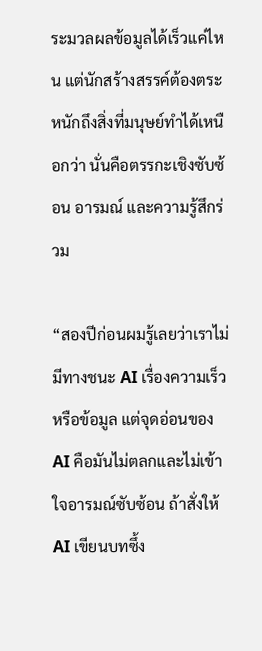ระมวลผลข้อมูลได้เร็วแค่ไหน แต่นักสร้างสรรค์ต้องตระหนักถึงสิ่งที่มนุษย์ทำได้เหนือกว่า นั่นคือตรรกะเชิงซับซ้อน อารมณ์ และความรู้สึกร่วม

“สองปีก่อนผมรู้เลยว่าเราไม่มีทางชนะ AI เรื่องความเร็วหรือข้อมูล แต่จุดอ่อนของ AI คือมันไม่ตลกและไม่เข้าใจอารมณ์ซับซ้อน ถ้าสั่งให้ AI เขียนบทซึ้ง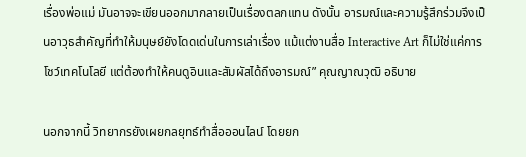เรื่องพ่อแม่ มันอาจจะเขียนออกมากลายเป็นเรื่องตลกแทน ดังนั้น อารมณ์และความรู้สึกร่วมจึงเป็นอาวุธสำคัญที่ทำให้มนุษย์ยังโดดเด่นในการเล่าเรื่อง แม้แต่งานสื่อ Interactive Art ก็ไม่ใช่แค่การโชว์เทคโนโลยี แต่ต้องทำให้คนดูอินและสัมผัสได้ถึงอารมณ์” คุณญาณวุฒิ อธิบาย

นอกจากนี้ วิทยากรยังเผยกลยุทธ์ทำสื่อออนไลน์ โดยยก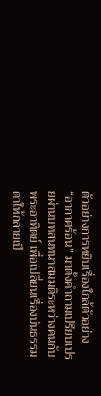ตัวอย่างการหยิบเรื่องใกล้ตัวอย่าง “อากาศร้อน” มาตั้งคำถามเปรียบเปรยผ่านบทสนทนาสมมติระหว่างคนกับพระอาทิตย์ เพื่อเปลี่ยนเรื่องบ่นธรรมดาให้กลายเป็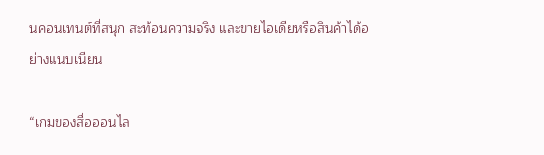นคอนเทนต์ที่สนุก สะท้อนความจริง และขายไอเดียหรือสินค้าได้อย่างแนบเนียน

“เกมของสื่อออนไล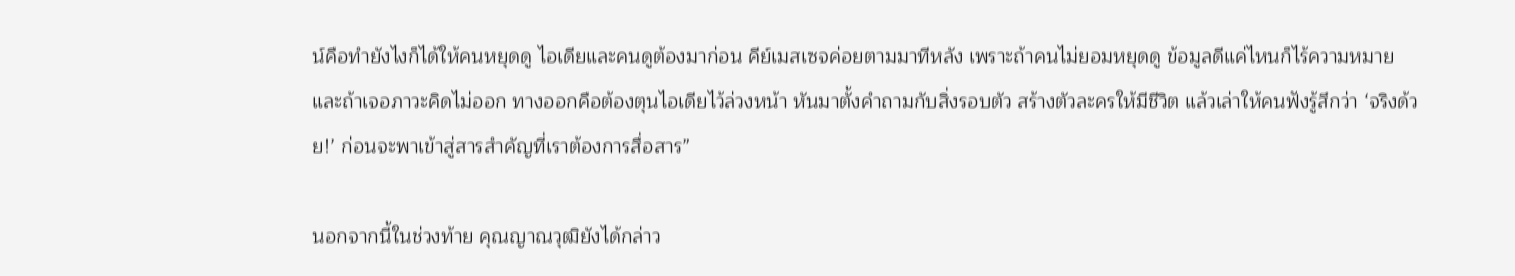น์คือทำยังไงก็ได้ให้คนหยุดดู ไอเดียและคนดูต้องมาก่อน คีย์เมสเซจค่อยตามมาทีหลัง เพราะถ้าคนไม่ยอมหยุดดู ข้อมูลดีแค่ไหนก็ไร้ความหมาย และถ้าเจอภาวะคิดไม่ออก ทางออกคือต้องตุนไอเดียไว้ล่วงหน้า หันมาตั้งคำถามกับสิ่งรอบตัว สร้างตัวละครให้มีชีวิต แล้วเล่าให้คนฟังรู้สึกว่า ‘จริงด้วย!’ ก่อนจะพาเข้าสู่สารสำคัญที่เราต้องการสื่อสาร”

นอกจากนี้ในช่วงท้าย คุณญาณวุฒิยังได้กล่าว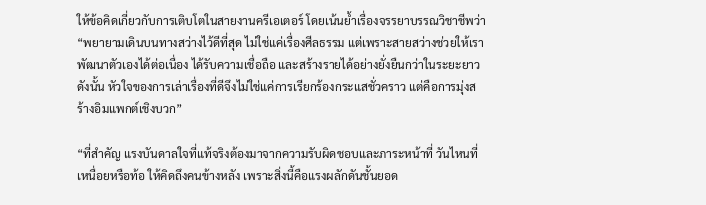ให้ข้อคิดเกี่ยวกับการเติบโตในสายงานครีเอเตอร์ โดยเน้นย้ำเรื่องจรรยาบรรณวิชาชีพว่า “พยายามเดินบนทางสว่างไว้ดีที่สุด ไม่ใช่แค่เรื่องศีลธรรม แต่เพราะสายสว่างช่วยให้เราพัฒนาตัวเองได้ต่อเนื่อง ได้รับความเชื่อถือ และสร้างรายได้อย่างยั่งยืนกว่าในระยะยาว ดังนั้น หัวใจของการเล่าเรื่องที่ดีจึงไม่ใช่แค่การเรียกร้องกระแสชั่วคราว แต่คือการมุ่งสร้างอิมแพกต์เชิงบวก”

“ที่สำคัญ แรงบันดาลใจที่แท้จริงต้องมาจากความรับผิดชอบและภาระหน้าที่ วันไหนที่เหนื่อยหรือท้อ ให้คิดถึงคนข้างหลัง เพราะสิ่งนี้คือแรงผลักดันชั้นยอด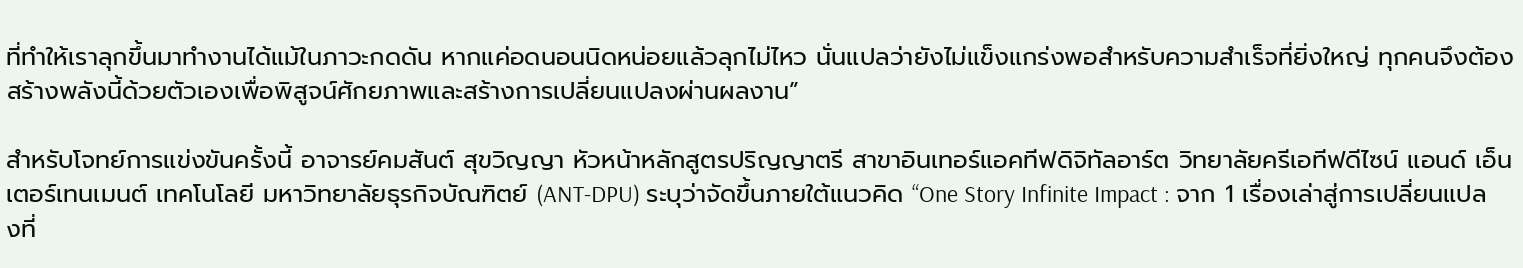ที่ทำให้เราลุกขึ้นมาทำงานได้แม้ในภาวะกดดัน หากแค่อดนอนนิดหน่อยแล้วลุกไม่ไหว นั่นแปลว่ายังไม่แข็งแกร่งพอสำหรับความสำเร็จที่ยิ่งใหญ่ ทุกคนจึงต้องสร้างพลังนี้ด้วยตัวเองเพื่อพิสูจน์ศักยภาพและสร้างการเปลี่ยนแปลงผ่านผลงาน”

สำหรับโจทย์การแข่งขันครั้งนี้ อาจารย์คมสันต์ สุขวิญญา หัวหน้าหลักสูตรปริญญาตรี สาขาอินเทอร์แอคทีฟดิจิทัลอาร์ต วิทยาลัยครีเอทีฟดีไซน์ แอนด์ เอ็นเตอร์เทนเมนต์ เทคโนโลยี มหาวิทยาลัยธุรกิจบัณฑิตย์ (ANT-DPU) ระบุว่าจัดขึ้นภายใต้แนวคิด “One Story Infinite Impact : จาก 1 เรื่องเล่าสู่การเปลี่ยนแปลงที่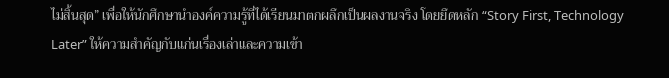ไม่สิ้นสุด” เพื่อให้นักศึกษานำองค์ความรู้ที่ได้เรียนมาตกผลึกเป็นผลงานจริง โดยยึดหลัก “Story First, Technology Later” ให้ความสำคัญกับแก่นเรื่องเล่าและความเข้า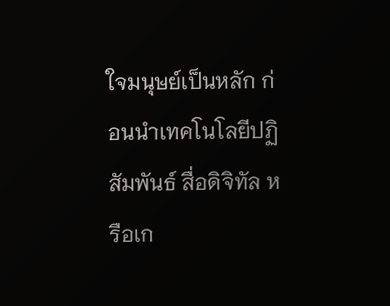ใจมนุษย์เป็นหลัก ก่อนนำเทคโนโลยีปฏิสัมพันธ์ สื่อดิจิทัล หรือเก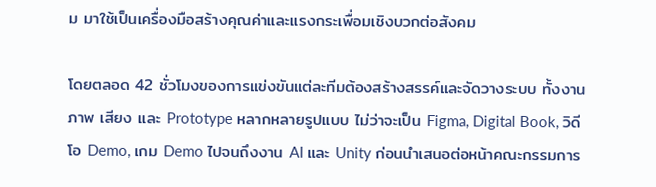ม มาใช้เป็นเครื่องมือสร้างคุณค่าและแรงกระเพื่อมเชิงบวกต่อสังคม

โดยตลอด 42 ชั่วโมงของการแข่งขันแต่ละทีมต้องสร้างสรรค์และจัดวางระบบ ทั้งงานภาพ เสียง และ Prototype หลากหลายรูปแบบ ไม่ว่าจะเป็น Figma, Digital Book, วิดีโอ Demo, เกม Demo ไปจนถึงงาน AI และ Unity ก่อนนำเสนอต่อหน้าคณะกรรมการ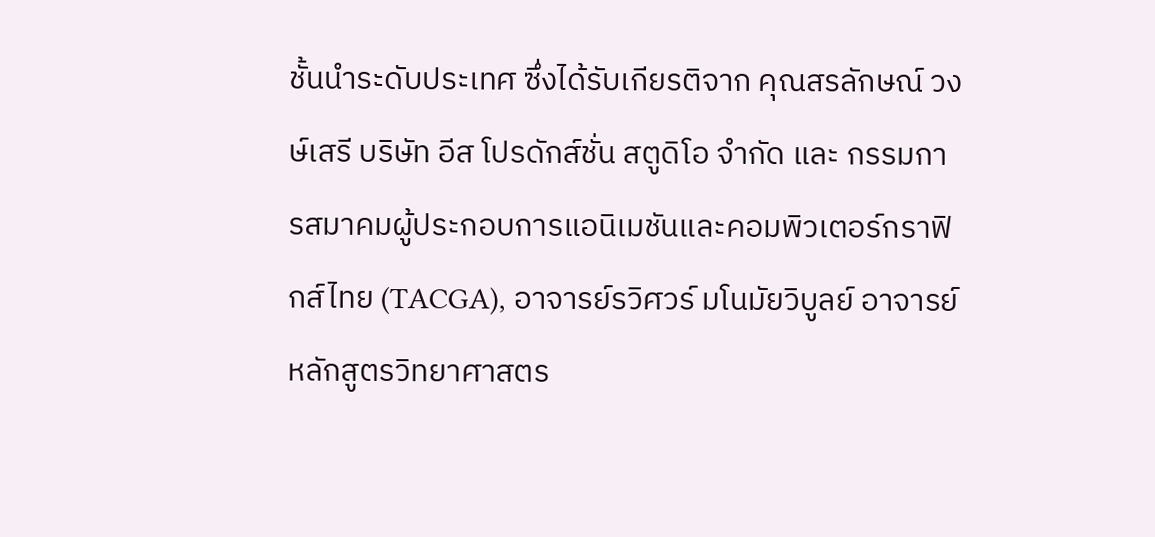ชั้นนำระดับประเทศ ซึ่งได้รับเกียรติจาก คุณสรลักษณ์ วงษ์เสรี บริษัท อีส โปรดักส์ชั่น สตูดิโอ จำกัด และ กรรมการสมาคมผู้ประกอบการแอนิเมชันและคอมพิวเตอร์กราฟิกส์ไทย (TACGA), อาจารย์รวิศวร์ มโนมัยวิบูลย์ อาจารย์หลักสูตรวิทยาศาสตร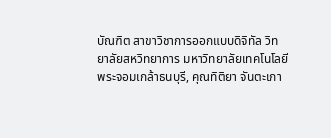บัณฑิต สาขาวิชาการออกแบบดิจิทัล วิทยาลัยสหวิทยาการ มหาวิทยาลัยเทคโนโลยีพระจอมเกล้าธนบุรี, คุณทิติยา จันตะเภา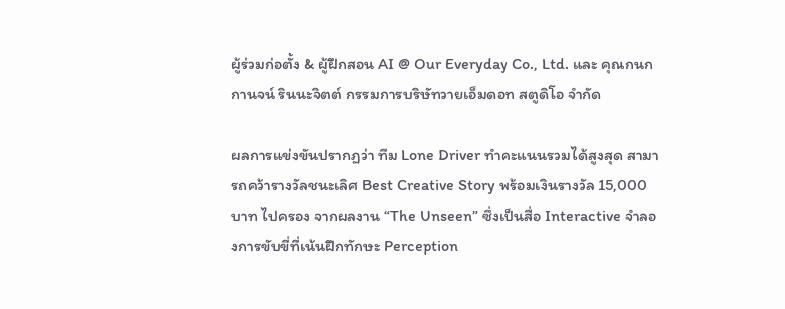ผู้ร่วมก่อตั้ง & ผู้ฝึกสอน AI @ Our Everyday Co., Ltd. และ คุณกนกกานจน์ รินนะจิตต์ กรรมการบริษัทวายเอ็มดอท สตูดิโอ จำกัด

ผลการแข่งขันปรากฏว่า ทีม Lone Driver ทำคะแนนรวมได้สูงสุด สามารถคว้ารางวัลชนะเลิศ Best Creative Story พร้อมเงินรางวัล 15,000 บาท ไปครอง จากผลงาน “The Unseen” ซึ่งเป็นสื่อ Interactive จำลองการขับขี่ที่เน้นฝึกทักษะ Perception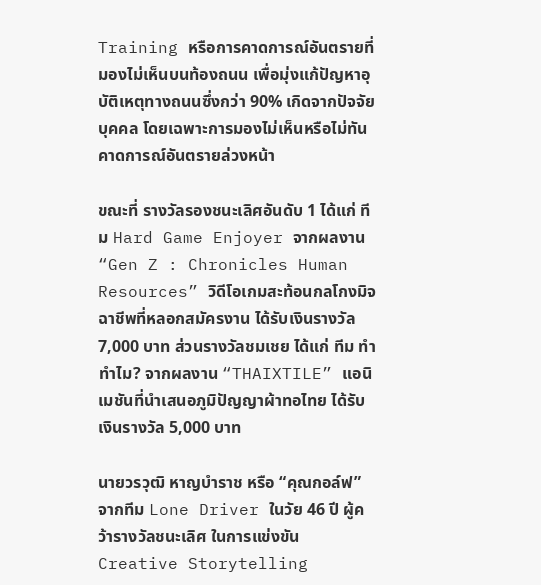Training หรือการคาดการณ์อันตรายที่มองไม่เห็นบนท้องถนน เพื่อมุ่งแก้ปัญหาอุบัติเหตุทางถนนซึ่งกว่า 90% เกิดจากปัจจัยบุคคล โดยเฉพาะการมองไม่เห็นหรือไม่ทันคาดการณ์อันตรายล่วงหน้า

ขณะที่ รางวัลรองชนะเลิศอันดับ 1 ได้แก่ ทีม Hard Game Enjoyer จากผลงาน “Gen Z : Chronicles Human Resources” วิดีโอเกมสะท้อนกลโกงมิจฉาชีพที่หลอกสมัครงาน ได้รับเงินรางวัล 7,000 บาท ส่วนรางวัลชมเชย ได้แก่ ทีม ทำ ทำไม? จากผลงาน “THAIXTILE” แอนิเมชันที่นำเสนอภูมิปัญญาผ้าทอไทย ได้รับเงินรางวัล 5,000 บาท

นายวรวุฒิ หาญบำราช หรือ “คุณกอล์ฟ” จากทีม Lone Driver ในวัย 46 ปี ผู้คว้ารางวัลชนะเลิศ ในการแข่งขัน Creative Storytelling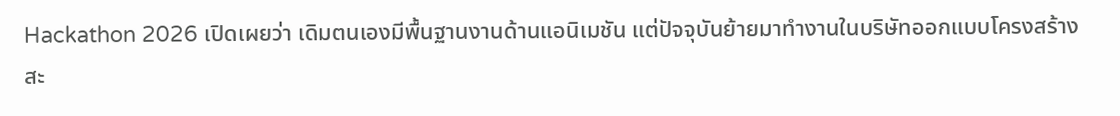Hackathon 2026 เปิดเผยว่า เดิมตนเองมีพื้นฐานงานด้านแอนิเมชัน แต่ปัจจุบันย้ายมาทำงานในบริษัทออกแบบโครงสร้างสะ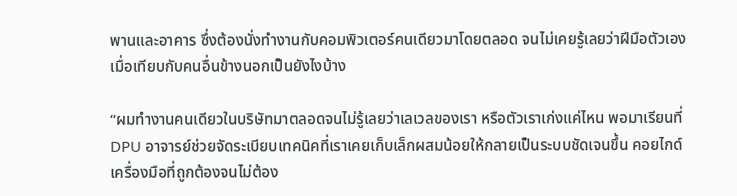พานและอาคาร ซึ่งต้องนั่งทำงานกับคอมพิวเตอร์คนเดียวมาโดยตลอด จนไม่เคยรู้เลยว่าฝีมือตัวเองเมื่อเทียบกับคนอื่นข้างนอกเป็นยังไงบ้าง

“ผมทำงานคนเดียวในบริษัทมาตลอดจนไม่รู้เลยว่าเลเวลของเรา หรือตัวเราเก่งแค่ไหน พอมาเรียนที่ DPU อาจารย์ช่วยจัดระเบียบเทคนิคที่เราเคยเก็บเล็กผสมน้อยให้กลายเป็นระบบชัดเจนขึ้น คอยไกด์เครื่องมือที่ถูกต้องจนไม่ต้อง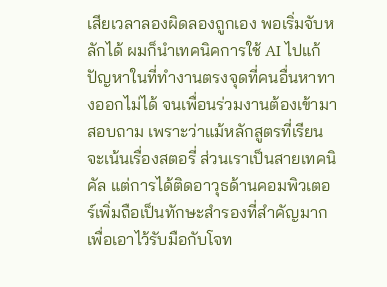เสียเวลาลองผิดลองถูกเอง พอเริ่มจับหลักได้ ผมก็นำเทคนิคการใช้ AI ไปแก้ปัญหาในที่ทำงานตรงจุดที่คนอื่นหาทางออกไม่ได้ จนเพื่อนร่วมงานต้องเข้ามาสอบถาม เพราะว่าแม้หลักสูตรที่เรียนจะเน้นเรื่องสตอรี่ ส่วนเราเป็นสายเทคนิคัล แต่การได้ติดอาวุธด้านคอมพิวเตอร์เพิ่มถือเป็นทักษะสำรองที่สำคัญมากเพื่อเอาไว้รับมือกับโจท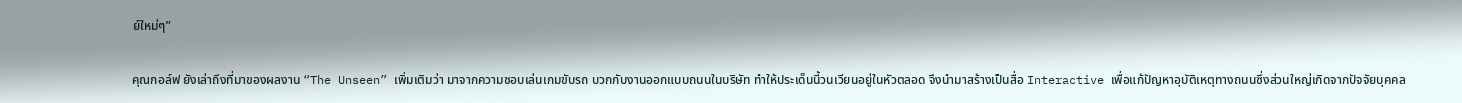ย์ใหม่ๆ”

คุณกอล์ฟ ยังเล่าถึงที่มาของผลงาน “The Unseen” เพิ่มเติมว่า มาจากความชอบเล่นเกมขับรถ บวกกับงานออกแบบถนนในบริษัท ทำให้ประเด็นนี้วนเวียนอยู่ในหัวตลอด จึงนำมาสร้างเป็นสื่อ Interactive เพื่อแก้ปัญหาอุบัติเหตุทางถนนซึ่งส่วนใหญ่เกิดจากปัจจัยบุคคล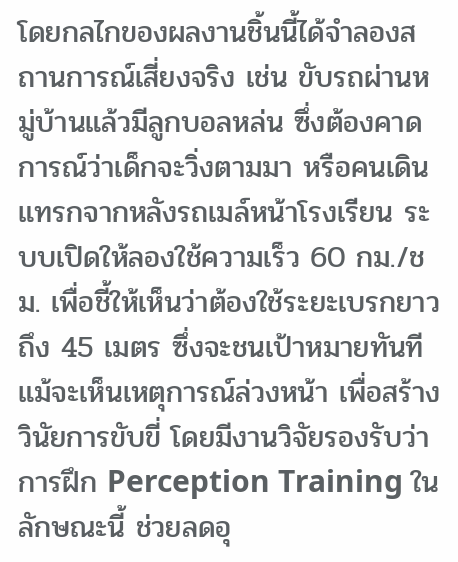โดยกลไกของผลงานชิ้นนี้ได้จำลองสถานการณ์เสี่ยงจริง เช่น ขับรถผ่านหมู่บ้านแล้วมีลูกบอลหล่น ซึ่งต้องคาดการณ์ว่าเด็กจะวิ่งตามมา หรือคนเดินแทรกจากหลังรถเมล์หน้าโรงเรียน ระบบเปิดให้ลองใช้ความเร็ว 60 กม./ชม. เพื่อชี้ให้เห็นว่าต้องใช้ระยะเบรกยาวถึง 45 เมตร ซึ่งจะชนเป้าหมายทันทีแม้จะเห็นเหตุการณ์ล่วงหน้า เพื่อสร้างวินัยการขับขี่ โดยมีงานวิจัยรองรับว่าการฝึก Perception Training ในลักษณะนี้ ช่วยลดอุ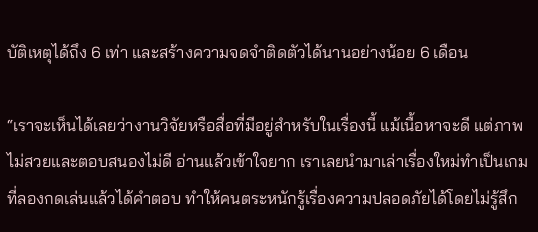บัติเหตุได้ถึง 6 เท่า และสร้างความจดจำติดตัวได้นานอย่างน้อย 6 เดือน

“เราจะเห็นได้เลยว่างานวิจัยหรือสื่อที่มีอยู่สำหรับในเรื่องนี้ แม้เนื้อหาจะดี แต่ภาพไม่สวยและตอบสนองไม่ดี อ่านแล้วเข้าใจยาก เราเลยนำมาเล่าเรื่องใหม่ทำเป็นเกมที่ลองกดเล่นแล้วได้คำตอบ ทำให้คนตระหนักรู้เรื่องความปลอดภัยได้โดยไม่รู้สึก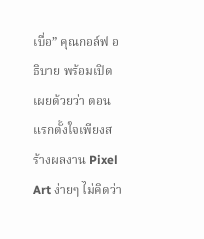เบื่อ” คุณกอล์ฟ อธิบาย พร้อมเปิดเผยด้วยว่า ตอนแรกตั้งใจเพียงสร้างผลงาน Pixel Art ง่ายๆ ไม่คิดว่า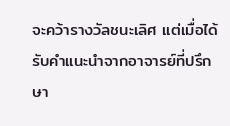จะคว้ารางวัลชนะเลิศ แต่เมื่อได้รับคำแนะนำจากอาจารย์ที่ปรึกษา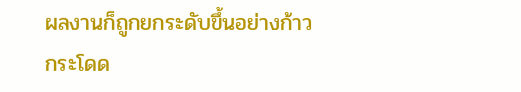ผลงานก็ถูกยกระดับขึ้นอย่างก้าวกระโดด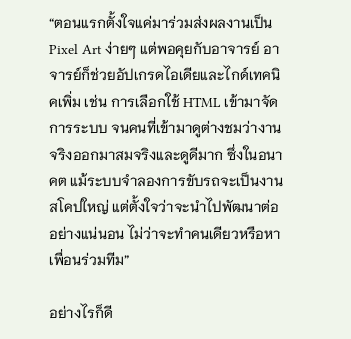“ตอนแรกตั้งใจแค่มาร่วมส่งผลงานเป็น Pixel Art ง่ายๆ แต่พอคุยกับอาจารย์ อาจารย์ก็ช่วยอัปเกรดไอเดียและไกด์เทคนิคเพิ่ม เช่น การเลือกใช้ HTML เข้ามาจัดการระบบ จนคนที่เข้ามาดูต่างชมว่างานจริงออกมาสมจริงและดูดีมาก ซึ่งในอนาคต แม้ระบบจำลองการขับรถจะเป็นงานสโคปใหญ่ แต่ตั้งใจว่าจะนำไปพัฒนาต่ออย่างแน่นอน ไม่ว่าจะทำคนเดียวหรือหาเพื่อนร่วมทีม”

อย่างไรก็ดี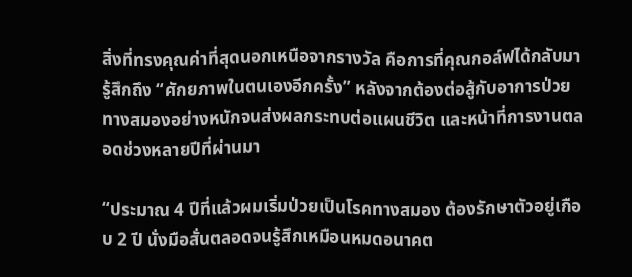สิ่งที่ทรงคุณค่าที่สุดนอกเหนือจากรางวัล คือการที่คุณกอล์ฟได้กลับมารู้สึกถึง “ศักยภาพในตนเองอีกครั้ง” หลังจากต้องต่อสู้กับอาการป่วยทางสมองอย่างหนักจนส่งผลกระทบต่อแผนชีวิต และหน้าที่การงานตลอดช่วงหลายปีที่ผ่านมา

“ประมาณ 4 ปีที่แล้วผมเริ่มป่วยเป็นโรคทางสมอง ต้องรักษาตัวอยู่เกือบ 2 ปี นั่งมือสั่นตลอดจนรู้สึกเหมือนหมดอนาคต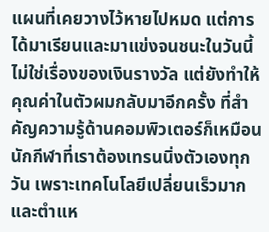แผนที่เคยวางไว้หายไปหมด แต่การได้มาเรียนและมาแข่งจนชนะในวันนี้ ไม่ใช่เรื่องของเงินรางวัล แต่ยังทำให้คุณค่าในตัวผมกลับมาอีกครั้ง ที่สำคัญความรู้ด้านคอมพิวเตอร์ก็เหมือนนักกีฬาที่เราต้องเทรนนิ่งตัวเองทุกวัน เพราะเทคโนโลยีเปลี่ยนเร็วมาก และตำแห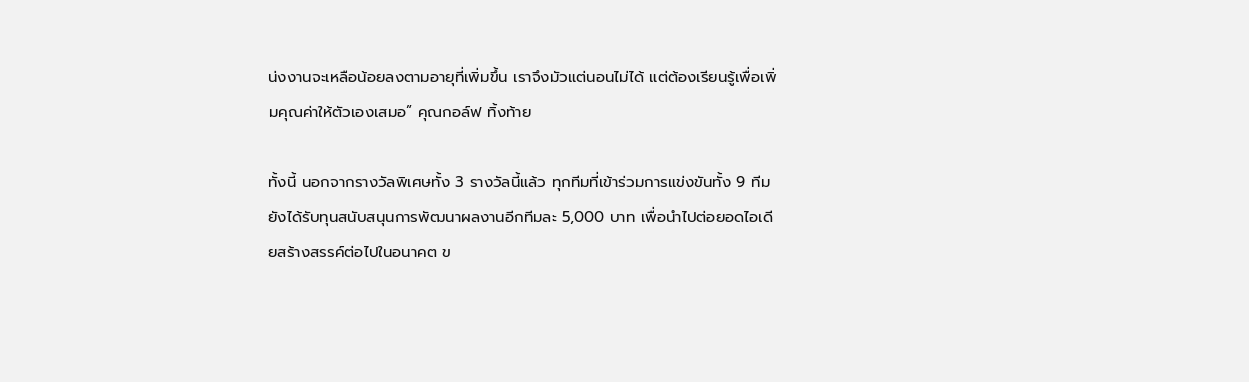น่งงานจะเหลือน้อยลงตามอายุที่เพิ่มขึ้น เราจึงมัวแต่นอนไม่ได้ แต่ต้องเรียนรู้เพื่อเพิ่มคุณค่าให้ตัวเองเสมอ” คุณกอล์ฟ ทิ้งท้าย

ทั้งนี้ นอกจากรางวัลพิเศษทั้ง 3 รางวัลนี้แล้ว ทุกทีมที่เข้าร่วมการแข่งขันทั้ง 9 ทีม ยังได้รับทุนสนับสนุนการพัฒนาผลงานอีกทีมละ 5,000 บาท เพื่อนำไปต่อยอดไอเดียสร้างสรรค์ต่อไปในอนาคต ข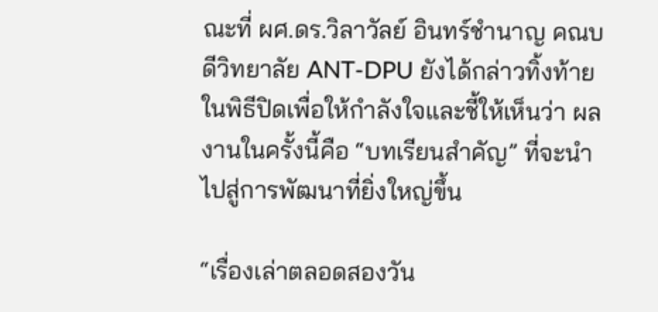ณะที่ ผศ.ดร.วิลาวัลย์ อินทร์ชำนาญ คณบดีวิทยาลัย ANT-DPU ยังได้กล่าวทิ้งท้ายในพิธีปิดเพื่อให้กำลังใจและชี้ให้เห็นว่า ผลงานในครั้งนี้คือ “บทเรียนสำคัญ” ที่จะนำไปสู่การพัฒนาที่ยิ่งใหญ่ขึ้น

“เรื่องเล่าตลอดสองวัน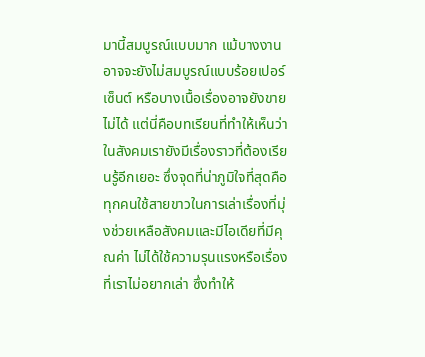มานี้สมบูรณ์แบบมาก แม้บางงานอาจจะยังไม่สมบูรณ์แบบร้อยเปอร์เซ็นต์ หรือบางเนื้อเรื่องอาจยังขายไม่ได้ แต่นี่คือบทเรียนที่ทำให้เห็นว่าในสังคมเรายังมีเรื่องราวที่ต้องเรียนรู้อีกเยอะ ซึ่งจุดที่น่าภูมิใจที่สุดคือทุกคนใช้สายขาวในการเล่าเรื่องที่มุ่งช่วยเหลือสังคมและมีไอเดียที่มีคุณค่า ไม่ได้ใช้ความรุนแรงหรือเรื่องที่เราไม่อยากเล่า ซึ่งทำให้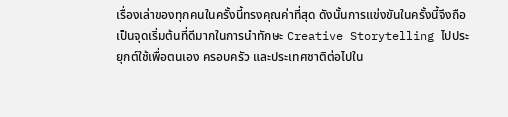เรื่องเล่าของทุกคนในครั้งนี้ทรงคุณค่าที่สุด ดังนั้นการแข่งขันในครั้งนี้จึงถือเป็นจุดเริ่มต้นที่ดีมากในการนำทักษะ Creative Storytelling ไปประยุกต์ใช้เพื่อตนเอง ครอบครัว และประเทศชาติต่อไปใน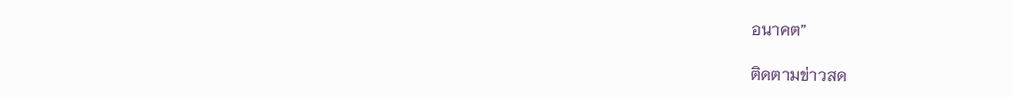อนาคต”

ติดตามข่าวสด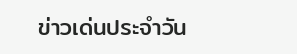ข่าวเด่นประจำวัน